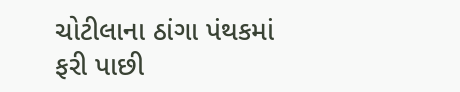ચોટીલાના ઠાંગા પંથકમાં ફરી પાછી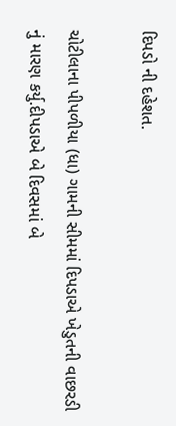દિપડો ની દહેશત.

ચોટીલાના પીપળીયા (ધા) ગામની સીમમાં દિપડાએ ખેડુતની વાછરડી નું મારણ કર્યુ.દીપડાએ બે દિવસમાં બે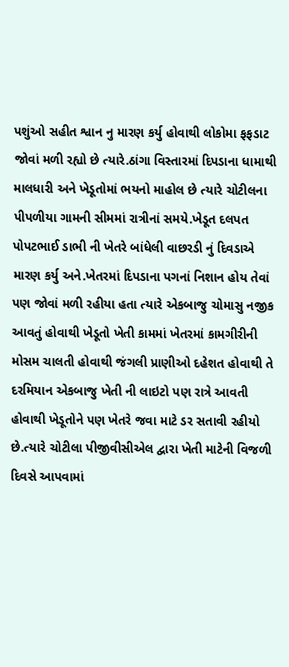પશુંઓ સહીત શ્વાન નુ મારણ કર્યુ હોવાથી લોકોમા ફફડાટ જોવાં મળી રહ્યો છે ત્યારે.ઠાંગા વિસ્તારમાં દિપડાના ધામાથી માલધારી અને ખેડૂતોમાં ભયનો માહોલ છે ત્યારે ચોટીલના પીપળીયા ગામની સીમમાં રાત્રીનાં સમયે.ખેડૂત દલપત પોપટભાઈ ડાભી ની ખેતરે બાંધેલી વાછરડી નું દિવડાએ મારણ કર્યુ અને.ખેતરમાં દિપડાના પગનાં નિશાન હોય તેવાં પણ જોવાં મળી રહીયા હતા ત્યારે એકબાજુ ચોમાસુ નજીક આવતું હોવાથી ખેડૂતો ખેતી કામમાં ખેતરમાં કામગીરીની મોસમ ચાલતી હોવાથી જંગલી પ્રાણીઓ દહેશત હોવાથી તે દરમિયાન એકબાજુ ખેતી ની લાઇટો પણ રાત્રે આવતી હોવાથી ખેડૂતોને પણ ખેતરે જવા માટે ડર સતાવી રહીયો છે.ત્યારે ચોટીલા પીજીવીસીએલ દ્વારા ખેતી માટેની વિજળી દિવસે આપવામાં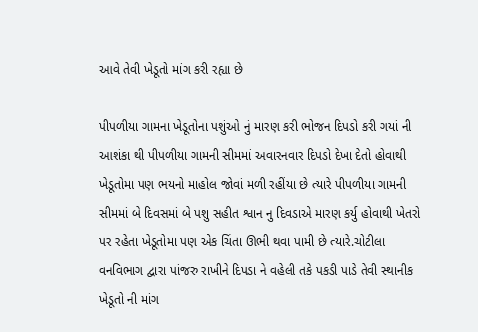આવે તેવી ખેડૂતો માંગ કરી રહ્યા છે

પીપળીયા ગામના ખેડૂતોના પશુંઓ નું મારણ કરી ભોજન દિપડો કરી ગયાં ની આશંકા થી પીપળીયા ગામની સીમમાં અવારનવાર દિપડો દેખા દેતો હોવાથી ખેડૂતોમા પણ ભયનો માહોલ જોવાં મળી રહીંયા છે ત્યારે પીપળીયા ગામની સીમમાં બે દિવસમાં બે પશુ સહીત શ્વાન નુ દિવડાએ મારણ કર્યુ હોવાથી ખેતરો પર રહેતા ખેડૂતોમા પણ એક ચિંતા ઊભી થવા પામી છે ત્યારે.ચોટીલા વનવિભાગ દ્વારા પાંજરુ રાખીને દિપડા ને વહેલી તકે પકડી પાડે તેવી સ્થાનીક ખેડૂતો ની માંગ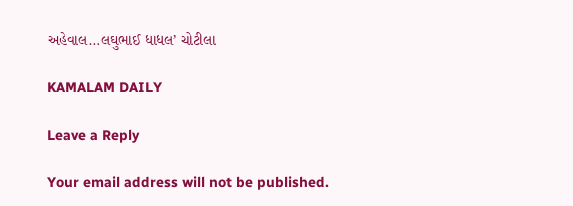અહેવાલ…લઘુભાઈ ધાધલ’ ચોટીલા

KAMALAM DAILY

Leave a Reply

Your email address will not be published.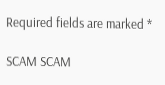Required fields are marked *

SCAM SCAM